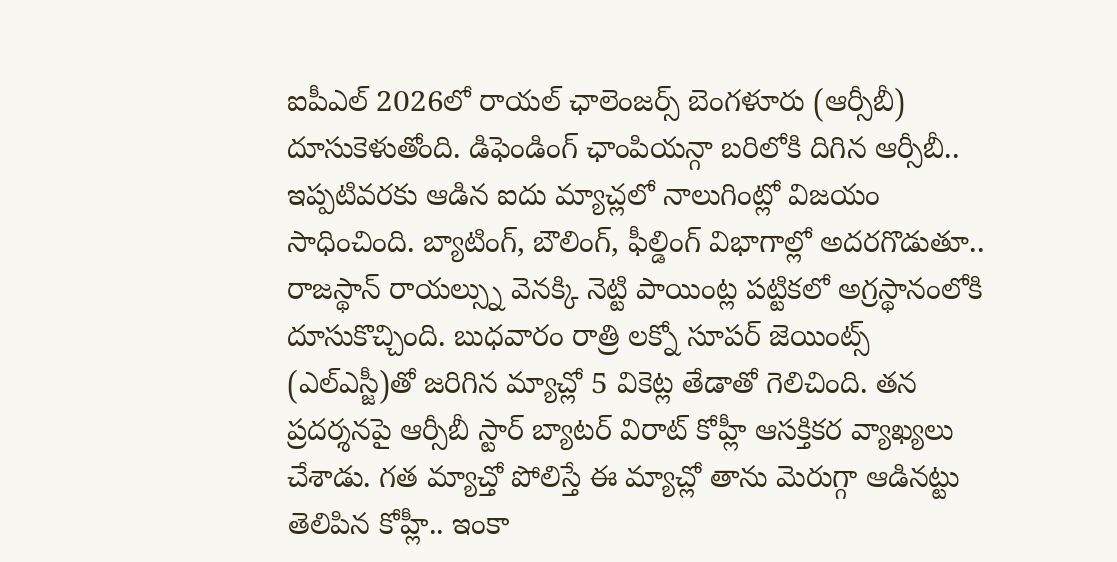ఐపీఎల్ 2026లో రాయల్ ఛాలెంజర్స్ బెంగళూరు (ఆర్సీబీ) దూసుకెళుతోంది. డిఫెండింగ్ ఛాంపియన్గా బరిలోకి దిగిన ఆర్సీబీ.. ఇప్పటివరకు ఆడిన ఐదు మ్యాచ్లలో నాలుగింట్లో విజయం సాధించింది. బ్యాటింగ్, బౌలింగ్, ఫీల్డింగ్ విభాగాల్లో అదరగొడుతూ.. రాజస్థాన్ రాయల్స్ను వెనక్కి నెట్టి పాయింట్ల పట్టికలో అగ్రస్థానంలోకి దూసుకొచ్చింది. బుధవారం రాత్రి లక్నో సూపర్ జెయింట్స్ (ఎల్ఎస్జీ)తో జరిగిన మ్యాచ్లో 5 వికెట్ల తేడాతో గెలిచింది. తన ప్రదర్శనపై ఆర్సీబీ స్టార్ బ్యాటర్ విరాట్ కోహ్లీ ఆసక్తికర వ్యాఖ్యలు చేశాడు. గత మ్యాచ్తో పోలిస్తే ఈ మ్యాచ్లో తాను మెరుగ్గా ఆడినట్టు తెలిపిన కోహ్లీ.. ఇంకా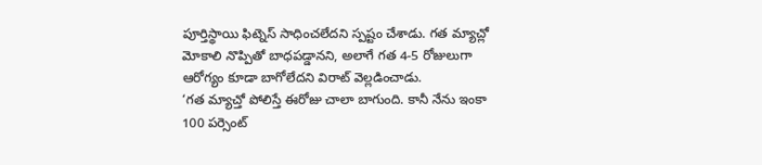పూర్తిస్థాయి ఫిట్నెస్ సాధించలేదని స్పష్టం చేశాడు. గత మ్యాచ్లో మోకాలి నొప్పితో బాధపడ్డానని, అలాగే గత 4-5 రోజులుగా ఆరోగ్యం కూడా బాగోలేదని విరాట్ వెల్లడించాడు.
‘గత మ్యాచ్తో పోలిస్తే ఈరోజు చాలా బాగుంది. కానీ నేను ఇంకా 100 పర్సెంట్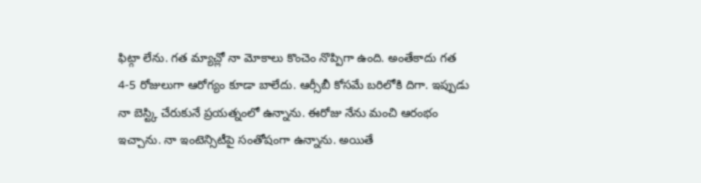ఫిట్గా లేను. గత మ్యాచ్లో నా మోకాలు కొంచెం నొప్పిగా ఉంది. అంతేకాదు గత 4-5 రోజులుగా ఆరోగ్యం కూడా బాలేదు. ఆర్సీబీ కోసమే బరిలోకి దిగా. ఇప్పుడు నా బెస్ట్కి చేరుకునే ప్రయత్నంలో ఉన్నాను. ఈరోజు నేను మంచి ఆరంభం ఇచ్చాను. నా ఇంటెన్సిటీపై సంతోషంగా ఉన్నాను. అయితే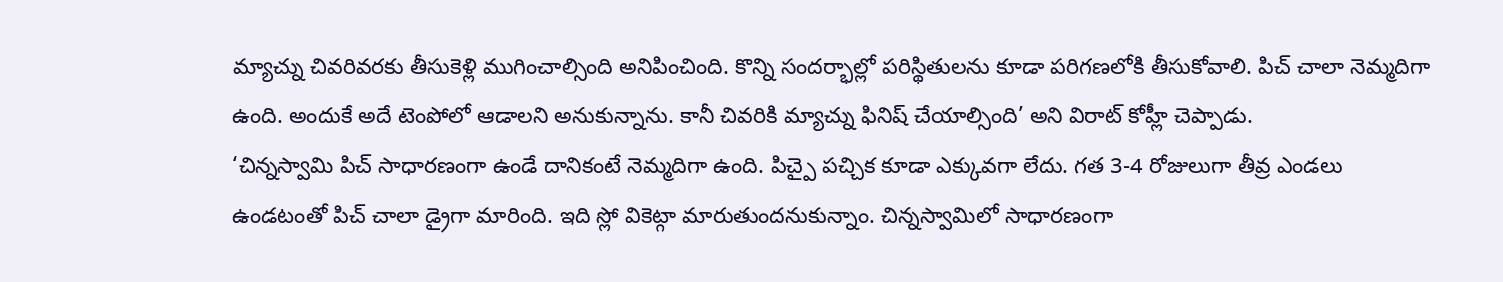మ్యాచ్ను చివరివరకు తీసుకెళ్లి ముగించాల్సింది అనిపించింది. కొన్ని సందర్భాల్లో పరిస్థితులను కూడా పరిగణలోకి తీసుకోవాలి. పిచ్ చాలా నెమ్మదిగా ఉంది. అందుకే అదే టెంపోలో ఆడాలని అనుకున్నాను. కానీ చివరికి మ్యాచ్ను ఫినిష్ చేయాల్సింది’ అని విరాట్ కోహ్లీ చెప్పాడు.
‘చిన్నస్వామి పిచ్ సాధారణంగా ఉండే దానికంటే నెమ్మదిగా ఉంది. పిచ్పై పచ్చిక కూడా ఎక్కువగా లేదు. గత 3-4 రోజులుగా తీవ్ర ఎండలు ఉండటంతో పిచ్ చాలా డ్రైగా మారింది. ఇది స్లో వికెట్గా మారుతుందనుకున్నాం. చిన్నస్వామిలో సాధారణంగా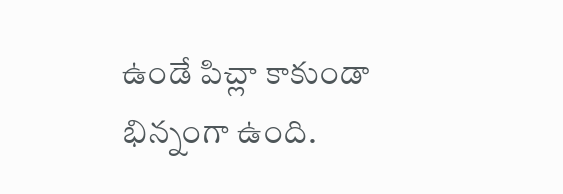ఉండే పిచ్లా కాకుండా భిన్నంగా ఉంది.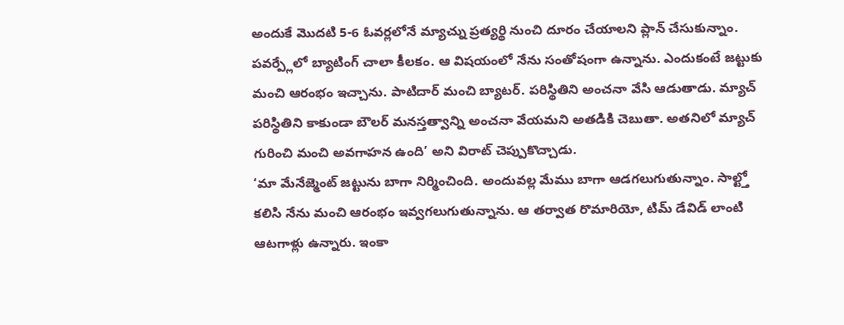అందుకే మొదటి 5-6 ఓవర్లలోనే మ్యాచ్ను ప్రత్యర్థి నుంచి దూరం చేయాలని ప్లాన్ చేసుకున్నాం. పవర్ప్లేలో బ్యాటింగ్ చాలా కీలకం. ఆ విషయంలో నేను సంతోషంగా ఉన్నాను. ఎందుకంటే జట్టుకు మంచి ఆరంభం ఇచ్చాను. పాటిదార్ మంచి బ్యాటర్. పరిస్థితిని అంచనా వేసి ఆడుతాడు. మ్యాచ్ పరిస్థితిని కాకుండా బౌలర్ మనస్తత్వాన్ని అంచనా వేయమని అతడికి చెబుతా. అతనిలో మ్యాచ్ గురించి మంచి అవగాహన ఉంది’ అని విరాట్ చెప్పుకొచ్చాడు.
‘మా మేనేజ్మెంట్ జట్టును బాగా నిర్మించింది. అందువల్ల మేము బాగా ఆడగలుగుతున్నాం. సాల్ట్తో కలిసి నేను మంచి ఆరంభం ఇవ్వగలుగుతున్నాను. ఆ తర్వాత రొమారియో, టిమ్ డేవిడ్ లాంటి ఆటగాళ్లు ఉన్నారు. ఇంకా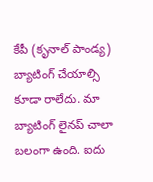కేపీ (కృనాల్ పాండ్య) బ్యాటింగ్ చేయాల్సి కూడా రాలేదు. మా బ్యాటింగ్ లైనప్ చాలా బలంగా ఉంది. ఐదు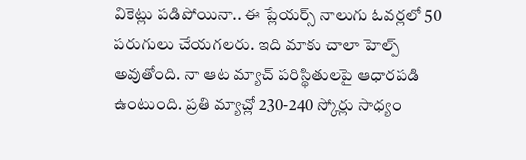వికెట్లు పడిపోయినా.. ఈ ప్లేయర్స్ నాలుగు ఓవర్లలో 50 పరుగులు చేయగలరు. ఇది మాకు చాలా హెల్ప్ అవుతోంది. నా ఆట మ్యాచ్ పరిస్థితులపై ఆధారపడి ఉంటుంది. ప్రతి మ్యాచ్లో 230-240 స్కోర్లు సాధ్యం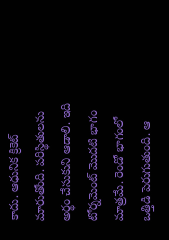కాదు. ఆధునిక క్రికెట్ మారుతోంది. పరిస్థితులను అర్థం చేసుకుని ఆడాలి. ఇది టోర్నమెంట్ మొదటి భాగం మాత్రమే. రెండో భాగంలో ఒత్తిడి పెరుగుతుంది. ఆ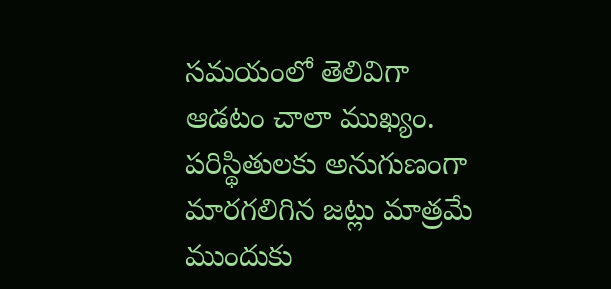సమయంలో తెలివిగా ఆడటం చాలా ముఖ్యం. పరిస్థితులకు అనుగుణంగా మారగలిగిన జట్లు మాత్రమే ముందుకు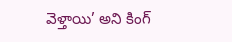వెళ్తాయి’ అని కింగ్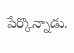పేర్కొన్నాడు.